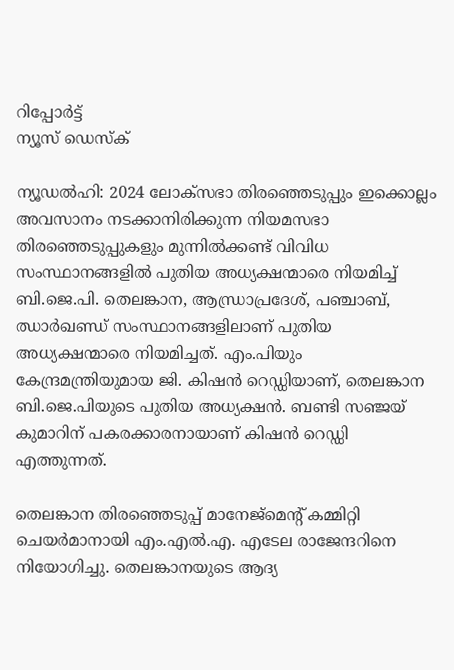റിപ്പോര്‍ട്ട്
ന്യൂസ് ഡെസ്ക്

ന്യൂഡൽഹി: 2024 ലോക്‌സഭാ തിരഞ്ഞെടുപ്പും ഇക്കൊല്ലം അവസാനം നടക്കാനിരിക്കുന്ന നിയമസഭാ തിരഞ്ഞെടുപ്പുകളും മുന്നിൽക്കണ്ട് വിവിധ സംസ്ഥാനങ്ങളിൽ പുതിയ അധ്യക്ഷന്മാരെ നിയമിച്ച് ബി.ജെ.പി. തെലങ്കാന, ആന്ധ്രാപ്രദേശ്, പഞ്ചാബ്, ഝാർഖണ്ഡ് സംസ്ഥാനങ്ങളിലാണ് പുതിയ അധ്യക്ഷന്മാരെ നിയമിച്ചത്. എം.പിയും കേന്ദ്രമന്ത്രിയുമായ ജി. കിഷൻ റെഡ്ഡിയാണ്, തെലങ്കാന ബി.ജെ.പിയുടെ പുതിയ അധ്യക്ഷൻ. ബണ്ടി സഞ്ജയ് കുമാറിന് പകരക്കാരനായാണ് കിഷൻ റെഡ്ഡി എത്തുന്നത്.

തെലങ്കാന തിരഞ്ഞെടുപ്പ് മാനേജ്‌മെന്റ് കമ്മിറ്റി ചെയർമാനായി എം.എൽ.എ. എടേല രാജേന്ദറിനെ നിയോഗിച്ചു. തെലങ്കാനയുടെ ആദ്യ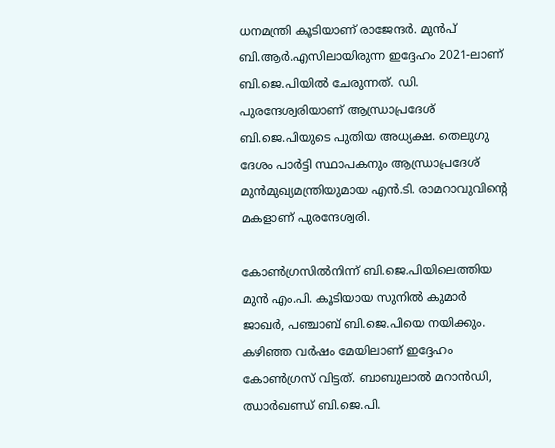ധനമന്ത്രി കൂടിയാണ്‌ രാജേന്ദർ. മുൻപ് ബി.ആർ.എസിലായിരുന്ന ഇദ്ദേഹം 2021-ലാണ് ബി.ജെ.പിയിൽ ചേരുന്നത്. ഡി. പുരന്ദേശ്വരിയാണ് ആന്ധ്രാപ്രദേശ് ബി.ജെ.പിയുടെ പുതിയ അധ്യക്ഷ. തെലുഗു ദേശം പാർട്ടി സ്ഥാപകനും ആന്ധ്രാപ്രദേശ് മുൻമുഖ്യമന്ത്രിയുമായ എൻ.ടി. രാമറാവുവിന്റെ മകളാണ് പുരന്ദേശ്വരി.

കോൺഗ്രസിൽനിന്ന് ബി.ജെ.പിയിലെത്തിയ മുൻ എം.പി. കൂടിയായ സുനിൽ കുമാർ ജാഖർ, പഞ്ചാബ് ബി.ജെ.പിയെ നയിക്കും. കഴിഞ്ഞ വർഷം മേയിലാണ് ഇദ്ദേഹം കോൺഗ്രസ് വിട്ടത്. ബാബുലാൽ മറാൻഡി, ഝാർഖണ്ഡ് ബി.ജെ.പി.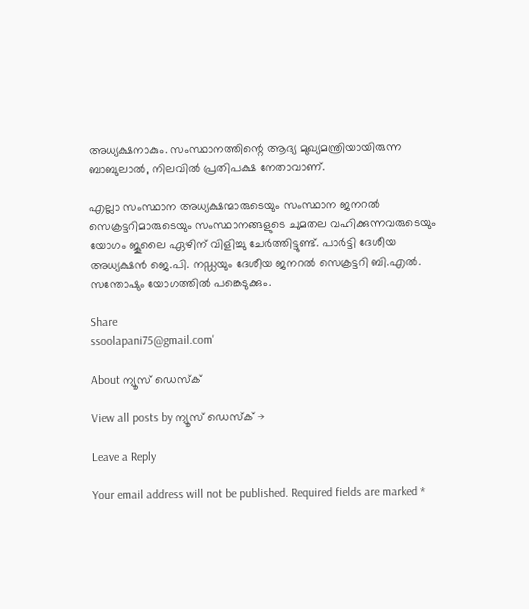അധ്യക്ഷനാകും. സംസ്ഥാനത്തിന്റെ ആദ്യ മുഖ്യമന്ത്രിയായിരുന്ന ബാബുലാൽ, നിലവിൽ പ്രതിപക്ഷ നേതാവാണ്.

എല്ലാ സംസ്ഥാന അധ്യക്ഷന്മാരുടെയും സംസ്ഥാന ജനറൽ സെക്രട്ടറിമാരുടെയും സംസ്ഥാനങ്ങളുടെ ചുമതല വഹിക്കുന്നവരുടെയും യോഗം ജൂലൈ ഏഴിന് വിളിച്ചു ചേർത്തിട്ടുണ്ട്. പാർട്ടി ദേശീയ അധ്യക്ഷൻ ജെ.പി. നഡ്ഡയും ദേശീയ ജനറൽ സെക്രട്ടറി ബി.എൽ. സന്തോഷും യോഗത്തിൽ പങ്കെടുക്കും.

Share
ssoolapani75@gmail.com'

About ന്യൂസ് ഡെസ്ക്

View all posts by ന്യൂസ് ഡെസ്ക് →

Leave a Reply

Your email address will not be published. Required fields are marked *